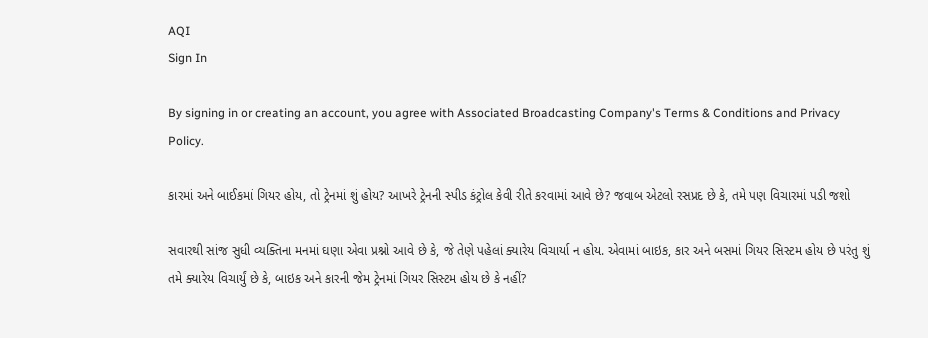AQI
Sign In

By signing in or creating an account, you agree with Associated Broadcasting Company's Terms & Conditions and Privacy Policy.

કારમાં અને બાઈકમાં ગિયર હોય, તો ટ્રેનમાં શું હોય? આખરે ટ્રેનની સ્પીડ કંટ્રોલ કેવી રીતે કરવામાં આવે છે? જવાબ એટલો રસપ્રદ છે કે, તમે પણ વિચારમાં પડી જશો

સવારથી સાંજ સુધી વ્યક્તિના મનમાં ઘણા એવા પ્રશ્નો આવે છે કે, જે તેણે પહેલાં ક્યારેય વિચાર્યા ન હોય. એવામાં બાઇક, કાર અને બસમાં ગિયર સિસ્ટમ હોય છે પરંતુ શું તમે ક્યારેય વિચાર્યું છે કે, બાઇક અને કારની જેમ ટ્રેનમાં ગિયર સિસ્ટમ હોય છે કે નહીં?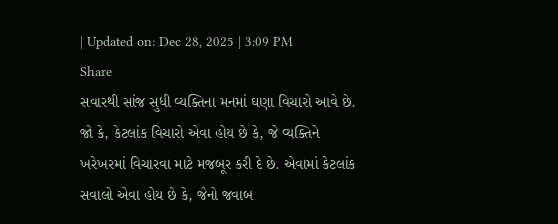| Updated on: Dec 28, 2025 | 3:09 PM
Share
સવારથી સાંજ સુધી વ્યક્તિના મનમાં ઘણા વિચારો આવે છે. જો કે, કેટલાંક વિચારો એવા હોય છે કે, જે વ્યક્તિને ખરેખરમાં વિચારવા માટે મજબૂર કરી દે છે. એવામાં કેટલાંક સવાલો એવા હોય છે કે, જેનો જવાબ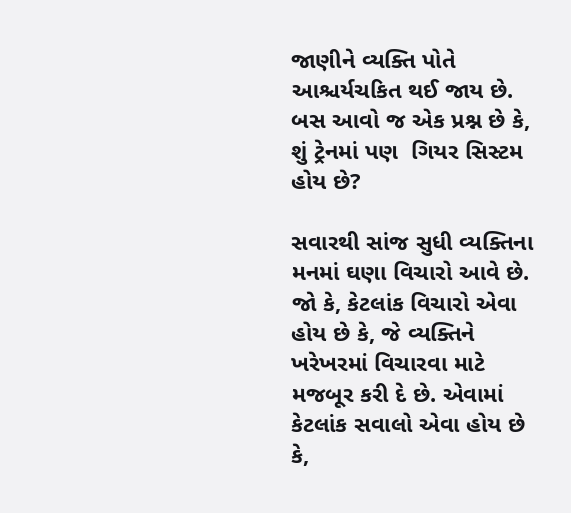જાણીને વ્યક્તિ પોતે આશ્ચર્યચકિત થઈ જાય છે. બસ આવો જ એક પ્રશ્ન છે કે, શું ટ્રેનમાં પણ  ગિયર સિસ્ટમ હોય છે?

સવારથી સાંજ સુધી વ્યક્તિના મનમાં ઘણા વિચારો આવે છે. જો કે, કેટલાંક વિચારો એવા હોય છે કે, જે વ્યક્તિને ખરેખરમાં વિચારવા માટે મજબૂર કરી દે છે. એવામાં કેટલાંક સવાલો એવા હોય છે કે,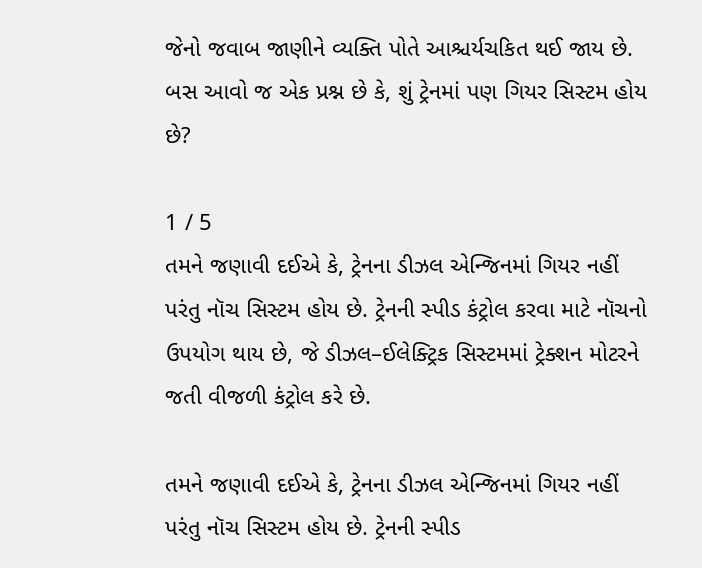જેનો જવાબ જાણીને વ્યક્તિ પોતે આશ્ચર્યચકિત થઈ જાય છે. બસ આવો જ એક પ્રશ્ન છે કે, શું ટ્રેનમાં પણ ગિયર સિસ્ટમ હોય છે?

1 / 5
તમને જણાવી દઈએ કે, ટ્રેનના ડીઝલ એન્જિનમાં ગિયર નહીં પરંતુ નૉચ સિસ્ટમ હોય છે. ટ્રેનની સ્પીડ કંટ્રોલ કરવા માટે નૉચનો ઉપયોગ થાય છે, જે ડીઝલ–ઈલેક્ટ્રિક સિસ્ટમમાં ટ્રેક્શન મોટરને જતી વીજળી કંટ્રોલ કરે છે.

તમને જણાવી દઈએ કે, ટ્રેનના ડીઝલ એન્જિનમાં ગિયર નહીં પરંતુ નૉચ સિસ્ટમ હોય છે. ટ્રેનની સ્પીડ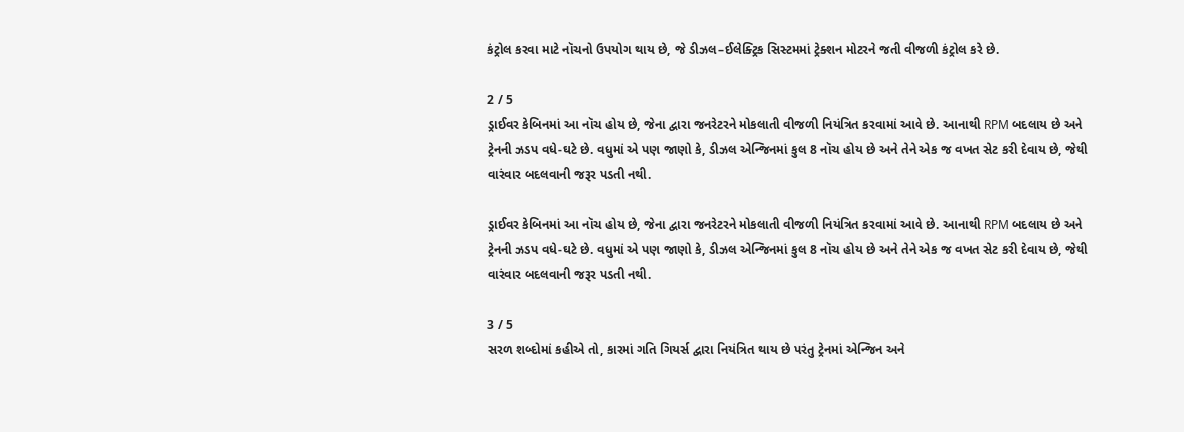કંટ્રોલ કરવા માટે નૉચનો ઉપયોગ થાય છે, જે ડીઝલ–ઈલેક્ટ્રિક સિસ્ટમમાં ટ્રેક્શન મોટરને જતી વીજળી કંટ્રોલ કરે છે.

2 / 5
ડ્રાઈવર કેબિનમાં આ નૉચ હોય છે, જેના દ્વારા જનરેટરને મોકલાતી વીજળી નિયંત્રિત કરવામાં આવે છે. આનાથી RPM બદલાય છે અને ટ્રેનની ઝડપ વધે-ઘટે છે. વધુમાં એ પણ જાણો કે, ડીઝલ એન્જિનમાં કુલ 8 નૉચ હોય છે અને તેને એક જ વખત સેટ કરી દેવાય છે, જેથી વારંવાર બદલવાની જરૂર પડતી નથી.

ડ્રાઈવર કેબિનમાં આ નૉચ હોય છે, જેના દ્વારા જનરેટરને મોકલાતી વીજળી નિયંત્રિત કરવામાં આવે છે. આનાથી RPM બદલાય છે અને ટ્રેનની ઝડપ વધે-ઘટે છે. વધુમાં એ પણ જાણો કે, ડીઝલ એન્જિનમાં કુલ 8 નૉચ હોય છે અને તેને એક જ વખત સેટ કરી દેવાય છે, જેથી વારંવાર બદલવાની જરૂર પડતી નથી.

3 / 5
સરળ શબ્દોમાં કહીએ તો, કારમાં ગતિ ગિયર્સ દ્વારા નિયંત્રિત થાય છે પરંતુ ટ્રેનમાં એન્જિન અને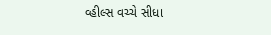વ્હીલ્સ વચ્ચે સીધા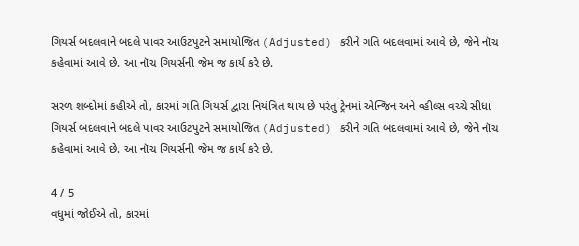ગિયર્સ બદલવાને બદલે પાવર આઉટપુટને સમાયોજિત (Adjusted) કરીને ગતિ બદલવામાં આવે છે, જેને નૉચ કહેવામાં આવે છે. આ નૉચ ગિયર્સની જેમ જ કાર્ય કરે છે.

સરળ શબ્દોમાં કહીએ તો, કારમાં ગતિ ગિયર્સ દ્વારા નિયંત્રિત થાય છે પરંતુ ટ્રેનમાં એન્જિન અને વ્હીલ્સ વચ્ચે સીધા ગિયર્સ બદલવાને બદલે પાવર આઉટપુટને સમાયોજિત (Adjusted) કરીને ગતિ બદલવામાં આવે છે, જેને નૉચ કહેવામાં આવે છે. આ નૉચ ગિયર્સની જેમ જ કાર્ય કરે છે.

4 / 5
વધુમાં જોઈએ તો, કારમાં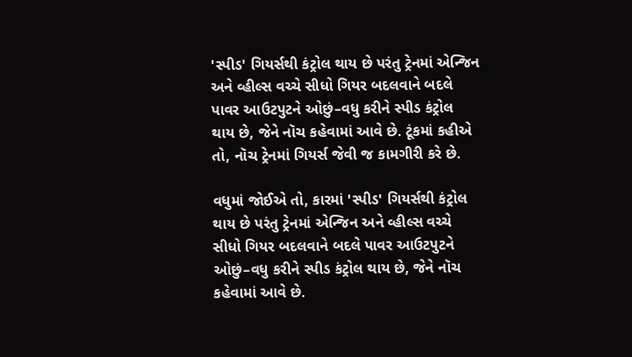'સ્પીડ' ગિયર્સથી કંટ્રોલ થાય છે પરંતુ ટ્રેનમાં એન્જિન અને વ્હીલ્સ વચ્ચે સીધો ગિયર બદલવાને બદલે પાવર આઉટપુટને ઓછું–વધુ કરીને સ્પીડ કંટ્રોલ થાય છે, જેને નૉચ કહેવામાં આવે છે. ટૂંકમાં કહીએ તો, નૉચ ટ્રેનમાં ગિયર્સ જેવી જ કામગીરી કરે છે.

વધુમાં જોઈએ તો, કારમાં 'સ્પીડ' ગિયર્સથી કંટ્રોલ થાય છે પરંતુ ટ્રેનમાં એન્જિન અને વ્હીલ્સ વચ્ચે સીધો ગિયર બદલવાને બદલે પાવર આઉટપુટને ઓછું–વધુ કરીને સ્પીડ કંટ્રોલ થાય છે, જેને નૉચ કહેવામાં આવે છે.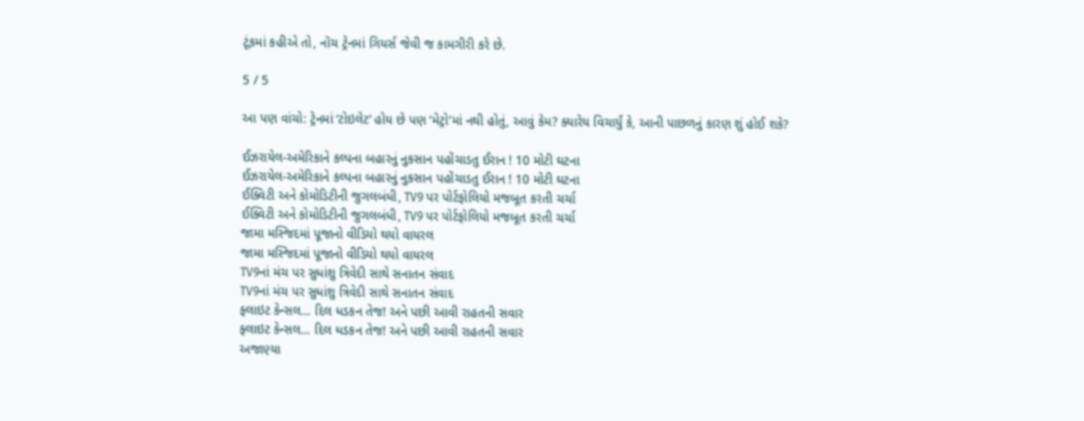ટૂંકમાં કહીએ તો, નૉચ ટ્રેનમાં ગિયર્સ જેવી જ કામગીરી કરે છે.

5 / 5

આ પણ વાંચો: ટ્રેનમાં ‘ટોઇલેટ’ હોય છે પણ ‘મેટ્રો’માં નથી હોતું, આવું કેમ? ક્યારેય વિચાર્યું કે, આની પાછળનું કારણ શું હોઈ શકે?

ઈઝરાયેલ-અમેરિકાને કલ્પના બહારનું નુકસાન પહોંચાડતુ ઈરાન ! 10 મોટી ઘટના
ઈઝરાયેલ-અમેરિકાને કલ્પના બહારનું નુકસાન પહોંચાડતુ ઈરાન ! 10 મોટી ઘટના
ઈક્વિટી અને કોમોડિટીની જુગલબંધી, TV9 પર પોર્ટફોલિયો મજબૂત કરતી ચર્ચા
ઈક્વિટી અને કોમોડિટીની જુગલબંધી, TV9 પર પોર્ટફોલિયો મજબૂત કરતી ચર્ચા
જામા મસ્જિદમાં પૂજાનો વીડિયો થયો વાયરલ
જામા મસ્જિદમાં પૂજાનો વીડિયો થયો વાયરલ
TV9નાં મંચ પર સુધાંશુ ત્રિવેદી સાથે સનાતન સંવાદ
TV9નાં મંચ પર સુધાંશુ ત્રિવેદી સાથે સનાતન સંવાદ
ફ્લાઇટ કેન્સલ… દિલ ધડકન તેજ! અને પછી આવી રાહતની સવાર
ફ્લાઇટ કેન્સલ… દિલ ધડકન તેજ! અને પછી આવી રાહતની સવાર
અજાણ્યા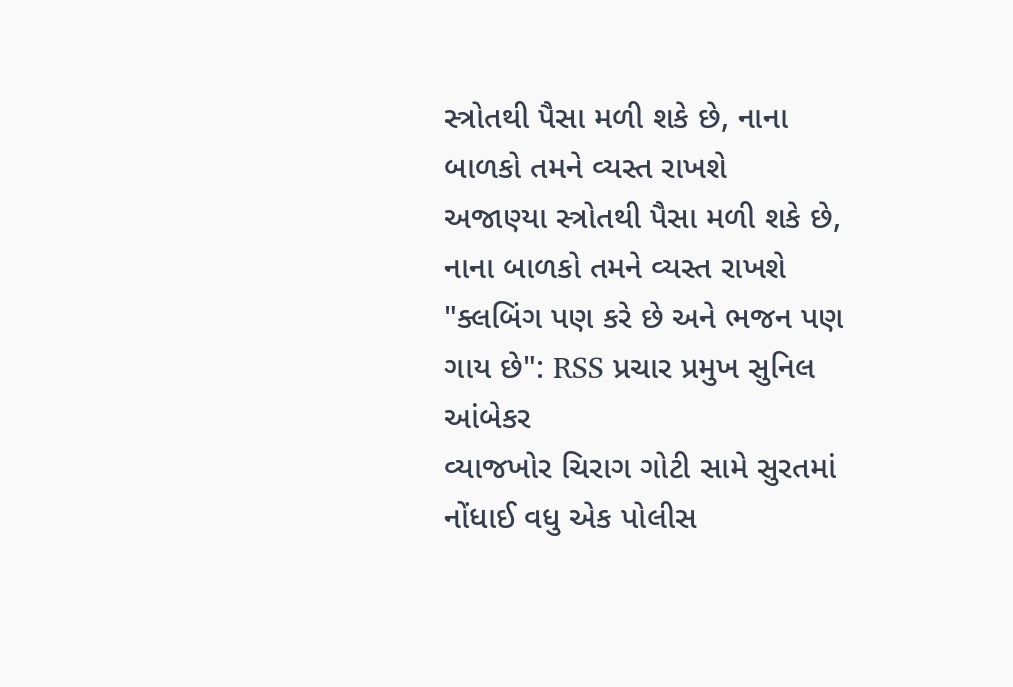સ્ત્રોતથી પૈસા મળી શકે છે, નાના બાળકો તમને વ્યસ્ત રાખશે
અજાણ્યા સ્ત્રોતથી પૈસા મળી શકે છે, નાના બાળકો તમને વ્યસ્ત રાખશે
"ક્લબિંગ પણ કરે છે અને ભજન પણ ગાય છે": RSS પ્રચાર પ્રમુખ સુનિલ આંબેકર
વ્યાજખોર ચિરાગ ગોટી સામે સુરતમાં નોંધાઈ વધુ એક પોલીસ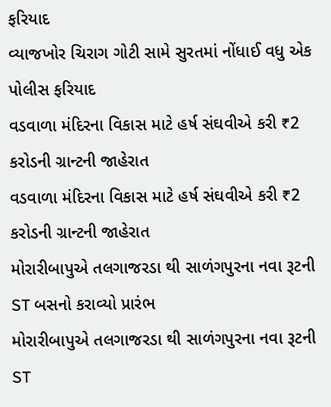ફરિયાદ
વ્યાજખોર ચિરાગ ગોટી સામે સુરતમાં નોંધાઈ વધુ એક પોલીસ ફરિયાદ
વડવાળા મંદિરના વિકાસ માટે હર્ષ સંઘવીએ કરી ₹2 કરોડની ગ્રાન્ટની જાહેરાત
વડવાળા મંદિરના વિકાસ માટે હર્ષ સંઘવીએ કરી ₹2 કરોડની ગ્રાન્ટની જાહેરાત
મોરારીબાપુએ તલગાજરડા થી સાળંગપુરના નવા રૂટની ST બસનો કરાવ્યો પ્રારંભ
મોરારીબાપુએ તલગાજરડા થી સાળંગપુરના નવા રૂટની ST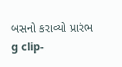બસનો કરાવ્યો પ્રારંભ
g clip-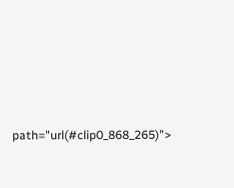path="url(#clip0_868_265)">